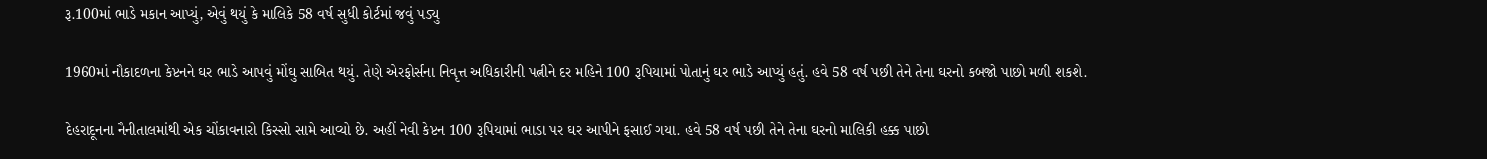રૂ.100માં ભાડે મકાન આપ્યું, એવું થયું કે માલિકે 58 વર્ષ સુધી કોર્ટમાં જવું પડ્યુ

1960માં નૌકાદળના કેપ્ટનને ઘર ભાડે આપવું મોંઘુ સાબિત થયું. તેણે એરફોર્સના નિવૃત્ત અધિકારીની પત્નીને દર મહિને 100 રૂપિયામાં પોતાનું ઘર ભાડે આપ્યું હતું. હવે 58 વર્ષ પછી તેને તેના ઘરનો કબજો પાછો મળી શકશે.

દેહરાદૂનના નૈનીતાલમાંથી એક ચોંકાવનારો કિસ્સો સામે આવ્યો છે. અહીં નેવી કેપ્ટન 100 રૂપિયામાં ભાડા પર ઘર આપીને ફસાઈ ગયા. હવે 58 વર્ષ પછી તેને તેના ઘરનો માલિકી હક્ક પાછો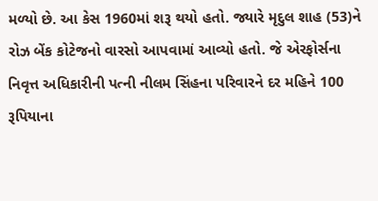મળ્યો છે. આ કેસ 1960માં શરૂ થયો હતો. જ્યારે મૃદુલ શાહ (53)ને રોઝ બેંક કોટેજનો વારસો આપવામાં આવ્યો હતો. જે એરફોર્સના નિવૃત્ત અધિકારીની પત્ની નીલમ સિંહના પરિવારને દર મહિને 100 રૂપિયાના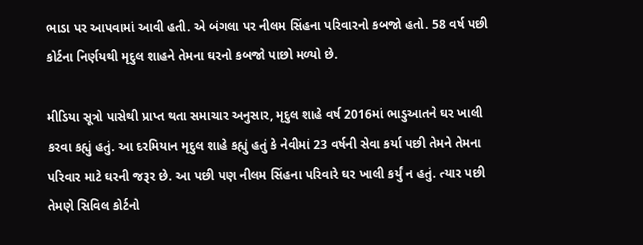ભાડા પર આપવામાં આવી હતી. એ બંગલા પર નીલમ સિંહના પરિવારનો કબજો હતો. 58 વર્ષ પછી કોર્ટના નિર્ણયથી મૃદુલ શાહને તેમના ઘરનો કબજો પાછો મળ્યો છે.

મીડિયા સૂત્રો પાસેથી પ્રાપ્ત થતા સમાચાર અનુસાર, મૃદુલ શાહે વર્ષ 2016માં ભાડુઆતને ઘર ખાલી કરવા કહ્યું હતું. આ દરમિયાન મૃદુલ શાહે કહ્યું હતું કે નેવીમાં 23 વર્ષની સેવા કર્યા પછી તેમને તેમના પરિવાર માટે ઘરની જરૂર છે. આ પછી પણ નીલમ સિંહના પરિવારે ઘર ખાલી કર્યું ન હતું. ત્યાર પછી તેમણે સિવિલ કોર્ટનો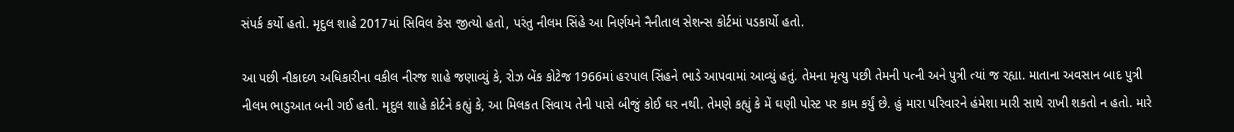સંપર્ક કર્યો હતો. મૃદુલ શાહે 2017માં સિવિલ કેસ જીત્યો હતો, પરંતુ નીલમ સિંહે આ નિર્ણયને નૈનીતાલ સેશન્સ કોર્ટમાં પડકાર્યો હતો.

આ પછી નૌકાદળ અધિકારીના વકીલ નીરજ શાહે જણાવ્યું કે, રોઝ બેંક કોટેજ 1966માં હરપાલ સિંહને ભાડે આપવામાં આવ્યું હતું. તેમના મૃત્યુ પછી તેમની પત્ની અને પુત્રી ત્યાં જ રહ્યા. માતાના અવસાન બાદ પુત્રી નીલમ ભાડુઆત બની ગઈ હતી. મૃદુલ શાહે કોર્ટને કહ્યું કે, આ મિલકત સિવાય તેની પાસે બીજું કોઈ ઘર નથી. તેમણે કહ્યું કે મેં ઘણી પોસ્ટ પર કામ કર્યું છે. હું મારા પરિવારને હંમેશા મારી સાથે રાખી શકતો ન હતો. મારે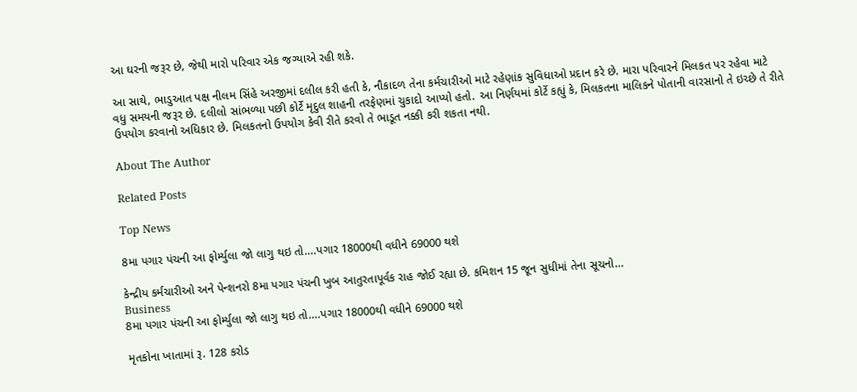આ ઘરની જરૂર છે, જેથી મારો પરિવાર એક જગ્યાએ રહી શકે.

આ સાથે, ભાડુઆત પક્ષ નીલમ સિંહે અરજીમાં દલીલ કરી હતી કે, નૌકાદળ તેના કર્મચારીઓ માટે રહેણાંક સુવિધાઓ પ્રદાન કરે છે. મારા પરિવારને મિલકત પર રહેવા માટે વધુ સમયની જરૂર છે. દલીલો સાંભળ્યા પછી કોર્ટે મૃદુલ શાહની તરફેણમાં ચુકાદો આપ્યો હતો. આ નિર્ણયમાં કોર્ટે કહ્યું કે, મિલકતના માલિકને પોતાની વારસાનો તે ઇચ્છે તે રીતે ઉપયોગ કરવાનો અધિકાર છે. મિલકતનો ઉપયોગ કેવી રીતે કરવો તે ભાડૂત નક્કી કરી શકતા નથી.

About The Author

Related Posts

Top News

8મા પગાર પંચની આ ફોર્મ્યુલા જો લાગુ થઇ તો....પગાર 18000થી વધીને 69000 થશે

કેન્દ્રીય કર્મચારીઓ અને પેન્શનરો 8મા પગાર પંચની ખુબ આતુરતાપૂર્વક રાહ જોઈ રહ્યા છે. કમિશન 15 જૂન સુધીમાં તેના સૂચનો...
Business
8મા પગાર પંચની આ ફોર્મ્યુલા જો લાગુ થઇ તો....પગાર 18000થી વધીને 69000 થશે

મૃતકોના ખાતામાં રૂ. 128 કરોડ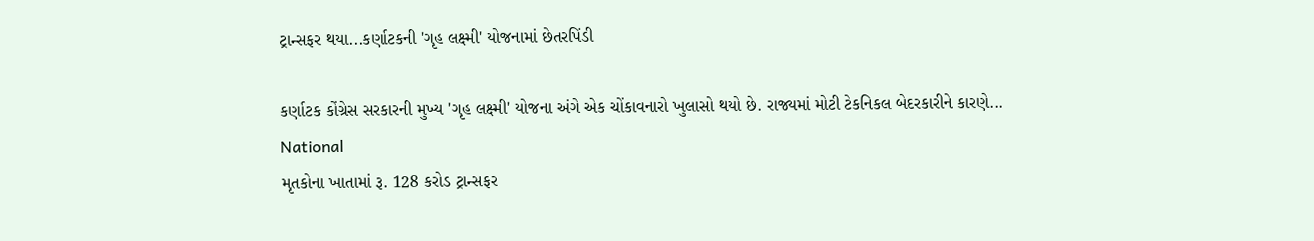ટ્રાન્સફર થયા...કર્ણાટકની 'ગૃહ લક્ષ્મી' યોજનામાં છેતરપિંડી

કર્ણાટક કોંગ્રેસ સરકારની મુખ્ય 'ગૃહ લક્ષ્મી' યોજના અંગે એક ચોંકાવનારો ખુલાસો થયો છે. રાજ્યમાં મોટી ટેકનિકલ બેદરકારીને કારણે...
National
મૃતકોના ખાતામાં રૂ. 128 કરોડ ટ્રાન્સફર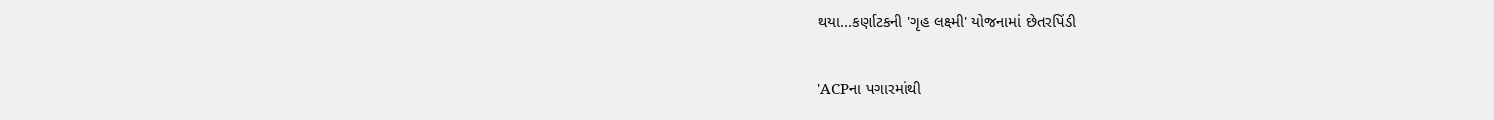થયા...કર્ણાટકની 'ગૃહ લક્ષ્મી' યોજનામાં છેતરપિંડી

'ACPના પગારમાંથી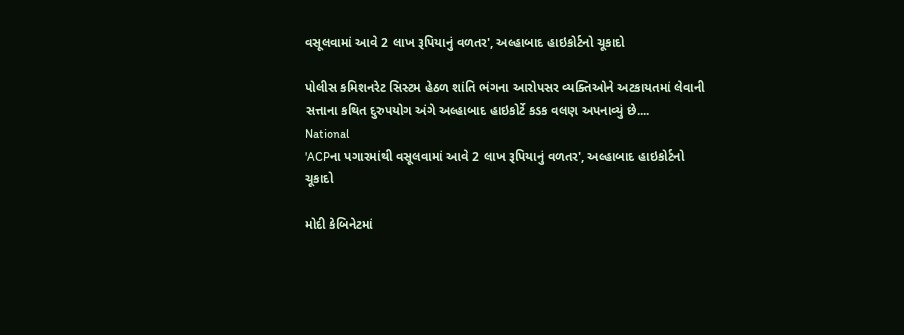વસૂલવામાં આવે 2 લાખ રૂપિયાનું વળતર', અલ્હાબાદ હાઇકોર્ટનો ચૂકાદો

પોલીસ કમિશનરેટ સિસ્ટમ હેઠળ શાંતિ ભંગના આરોપસર વ્યક્તિઓને અટકાયતમાં લેવાની સત્તાના કથિત દુરુપયોગ અંગે અલ્હાબાદ હાઇકોર્ટે કડક વલણ અપનાવ્યું છે....
National
'ACPના પગારમાંથી વસૂલવામાં આવે 2 લાખ રૂપિયાનું વળતર', અલ્હાબાદ હાઇકોર્ટનો ચૂકાદો

મોદી કેબિનેટમાં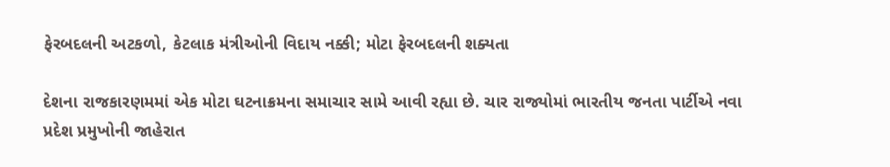ફેરબદલની અટકળો, કેટલાક મંત્રીઓની વિદાય નક્કી; મોટા ફેરબદલની શક્યતા

દેશના રાજકારણમમાં એક મોટા ઘટનાક્રમના સમાચાર સામે આવી રહ્યા છે. ચાર રાજ્યોમાં ભારતીય જનતા પાર્ટીએ નવા પ્રદેશ પ્રમુખોની જાહેરાત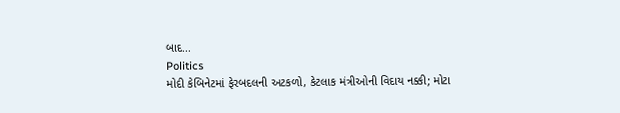બાદ...
Politics
મોદી કેબિનેટમાં ફેરબદલની અટકળો, કેટલાક મંત્રીઓની વિદાય નક્કી; મોટા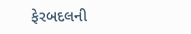ફેરબદલની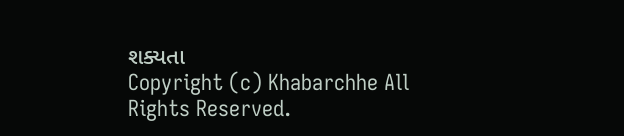શક્યતા
Copyright (c) Khabarchhe All Rights Reserved.